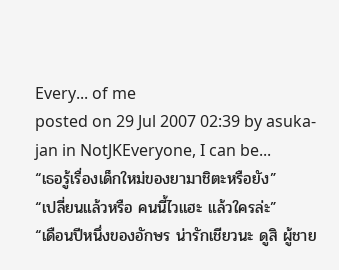Every... of me
posted on 29 Jul 2007 02:39 by asuka-jan in NotJKEveryone, I can be...
“เธอรู้เรื่องเด็กใหม่ของยามาชิตะหรือยัง”
“เปลี่ยนแล้วหรือ คนนี้ไวแฮะ แล้วใครล่ะ”
“เดือนปีหนึ่งของอักษร น่ารักเชียวนะ ดูสิ ผู้ชาย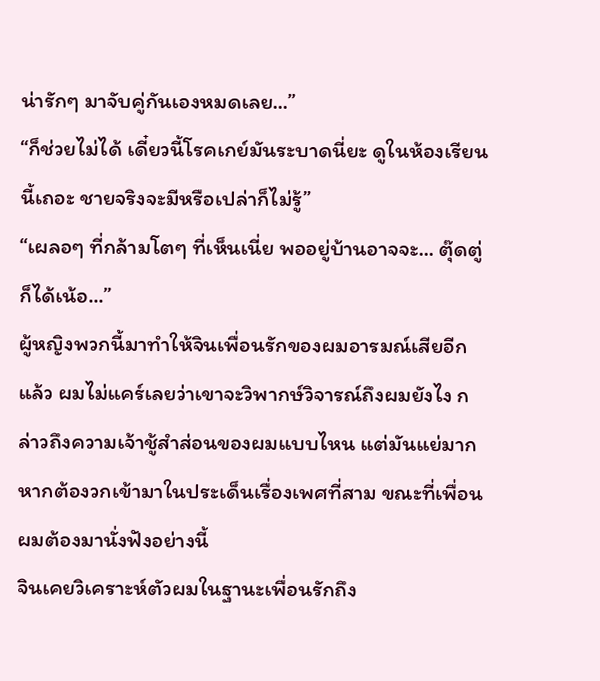น่ารักๆ มาจับคู่กันเองหมดเลย...”
“ก็ช่วยไม่ได้ เดี๋ยวนี้โรคเกย์มันระบาดนี่ยะ ดูในห้องเรียนนี้เถอะ ชายจริงจะมีหรือเปล่าก็ไม่รู้”
“เผลอๆ ที่กล้ามโตๆ ที่เห็นเนี่ย พออยู่บ้านอาจจะ... ตุ๊ดตู่ก็ได้เน้อ...”
ผู้หญิงพวกนี้มาทำให้จินเพื่อนรักของผมอารมณ์เสียอีกแล้ว ผมไม่แคร์เลยว่าเขาจะวิพากษ์วิจารณ์ถึงผมยังไง กล่าวถึงความเจ้าชู้สำส่อนของผมแบบไหน แต่มันแย่มากหากต้องวกเข้ามาในประเด็นเรื่องเพศที่สาม ขณะที่เพื่อนผมต้องมานั่งฟังอย่างนี้
จินเคยวิเคราะห์ตัวผมในฐานะเพื่อนรักถึง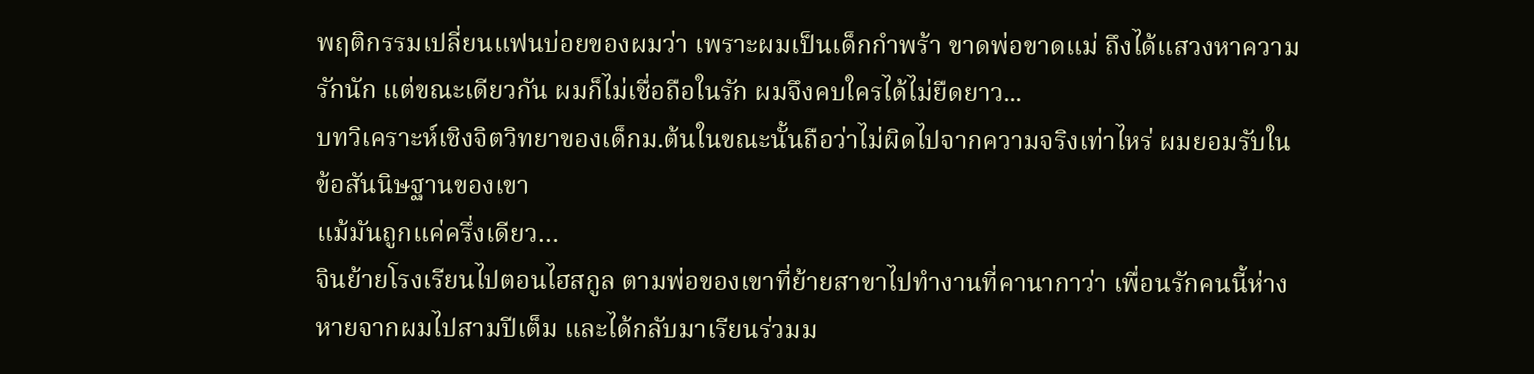พฤติกรรมเปลี่ยนแฟนบ่อยของผมว่า เพราะผมเป็นเด็กกำพร้า ขาดพ่อขาดแม่ ถึงได้แสวงหาความรักนัก แต่ขณะเดียวกัน ผมก็ไม่เชื่อถือในรัก ผมจึงคบใครได้ไม่ยืดยาว...
บทวิเคราะห์เชิงจิตวิทยาของเด็กม.ต้นในขณะนั้นถือว่าไม่ผิดไปจากความจริงเท่าไหร่ ผมยอมรับในข้อสันนิษฐานของเขา
แม้มันถูกแค่ครึ่งเดียว…
จินย้ายโรงเรียนไปตอนไฮสกูล ตามพ่อของเขาที่ย้ายสาขาไปทำงานที่คานากาว่า เพื่อนรักคนนี้ห่างหายจากผมไปสามปีเต็ม และได้กลับมาเรียนร่วมม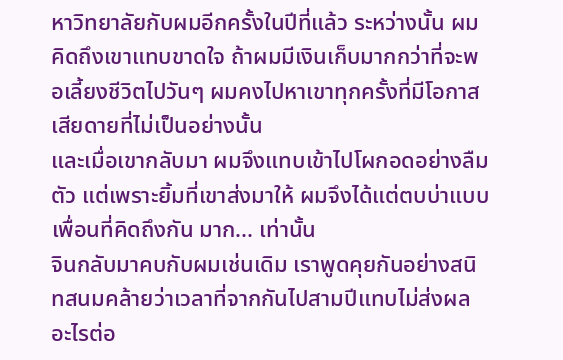หาวิทยาลัยกับผมอีกครั้งในปีที่แล้ว ระหว่างนั้น ผมคิดถึงเขาแทบขาดใจ ถ้าผมมีเงินเก็บมากกว่าที่จะพอเลี้ยงชีวิตไปวันๆ ผมคงไปหาเขาทุกครั้งที่มีโอกาส เสียดายที่ไม่เป็นอย่างนั้น
และเมื่อเขากลับมา ผมจึงแทบเข้าไปโผกอดอย่างลืมตัว แต่เพราะยิ้มที่เขาส่งมาให้ ผมจึงได้แต่ตบบ่าแบบเพื่อนที่คิดถึงกัน มาก... เท่านั้น
จินกลับมาคบกับผมเช่นเดิม เราพูดคุยกันอย่างสนิทสนมคล้ายว่าเวลาที่จากกันไปสามปีแทบไม่ส่งผลอะไรต่อ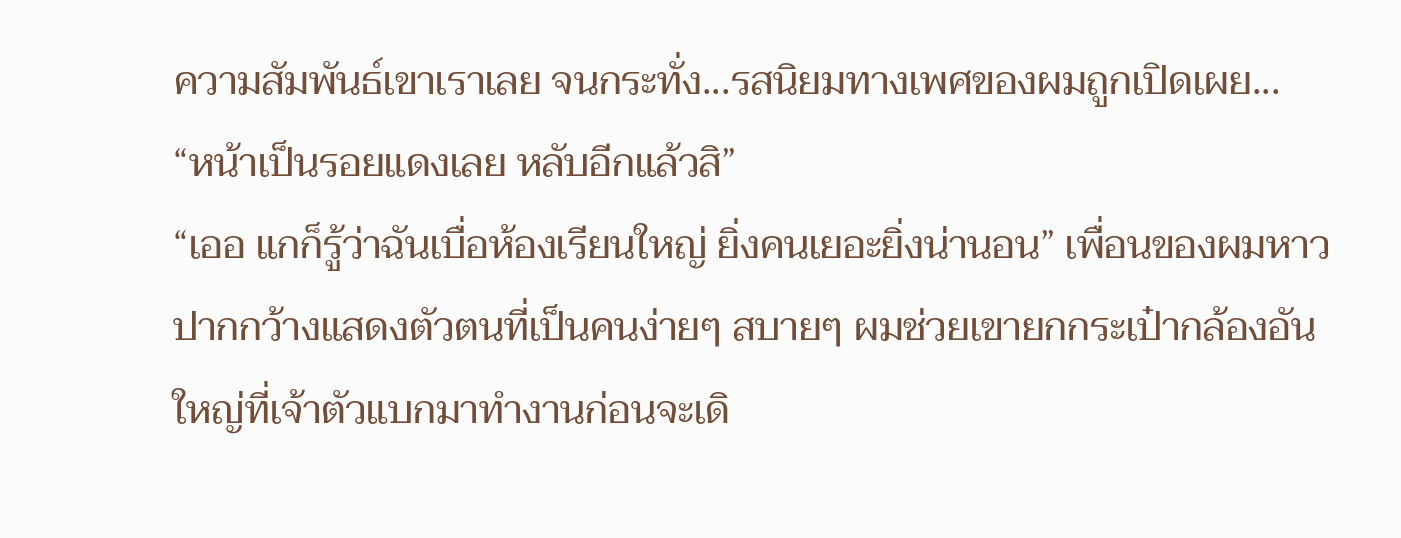ความสัมพันธ์เขาเราเลย จนกระทั่ง...รสนิยมทางเพศของผมถูกเปิดเผย...
“หน้าเป็นรอยแดงเลย หลับอีกแล้วสิ”
“เออ แกก็รู้ว่าฉันเบื่อห้องเรียนใหญ่ ยิ่งคนเยอะยิ่งน่านอน” เพื่อนของผมหาวปากกว้างแสดงตัวตนที่เป็นคนง่ายๆ สบายๆ ผมช่วยเขายกกระเป๋ากล้องอันใหญ่ที่เจ้าตัวแบกมาทำงานก่อนจะเดิ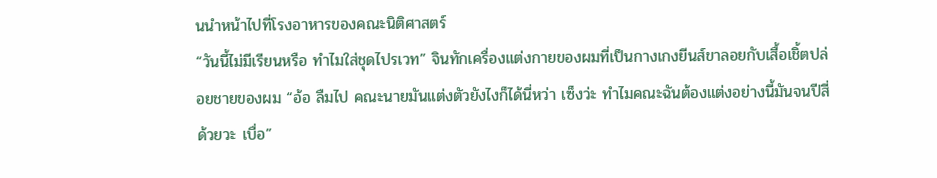นนำหน้าไปที่โรงอาหารของคณะนิติศาสตร์
“วันนี้ไม่มีเรียนหรือ ทำไมใส่ชุดไปรเวท” จินทักเครื่องแต่งกายของผมที่เป็นกางเกงยีนส์ขาลอยกับเสื้อเชิ้ตปล่อยชายของผม “อ้อ ลืมไป คณะนายมันแต่งตัวยังไงก็ได้นี่หว่า เซ็งว่ะ ทำไมคณะฉันต้องแต่งอย่างนี้มันจนปีสี่ด้วยวะ เบื่อ”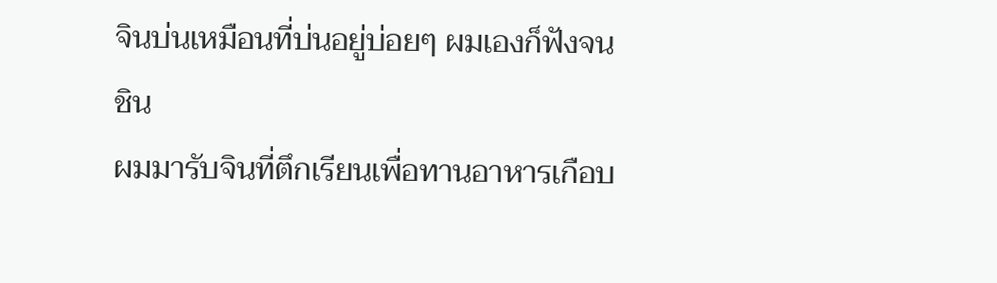จินบ่นเหมือนที่บ่นอยู่บ่อยๆ ผมเองก็ฟังจนชิน
ผมมารับจินที่ตึกเรียนเพื่อทานอาหารเกือบ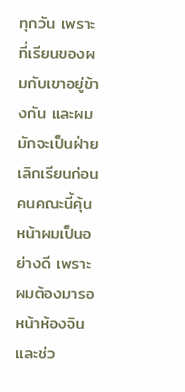ทุกวัน เพราะที่เรียนของผมกับเขาอยู่ข้างกัน และผมมักจะเป็นฝ่ายเลิกเรียนก่อน คนคณะนี้คุ้นหน้าผมเป็นอย่างดี เพราะผมต้องมารอหน้าห้องจิน และช่ว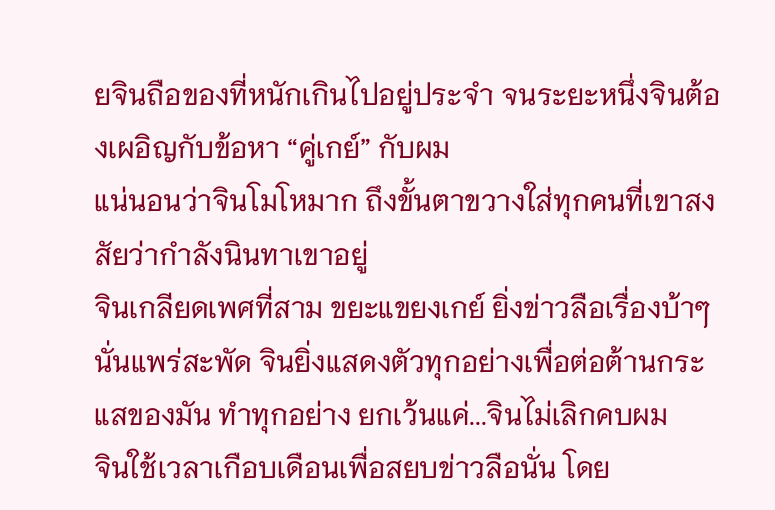ยจินถือของที่หนักเกินไปอยู่ประจำ จนระยะหนึ่งจินต้องเผอิญกับข้อหา “คู่เกย์” กับผม
แน่นอนว่าจินโมโหมาก ถึงขั้นตาขวางใส่ทุกคนที่เขาสงสัยว่ากำลังนินทาเขาอยู่
จินเกลียดเพศที่สาม ขยะแขยงเกย์ ยิ่งข่าวลือเรื่องบ้าๆ นั่นแพร่สะพัด จินยิ่งแสดงตัวทุกอย่างเพื่อต่อต้านกระแสของมัน ทำทุกอย่าง ยกเว้นแค่...จินไม่เลิกคบผม
จินใช้เวลาเกือบเดือนเพื่อสยบข่าวลือนั่น โดย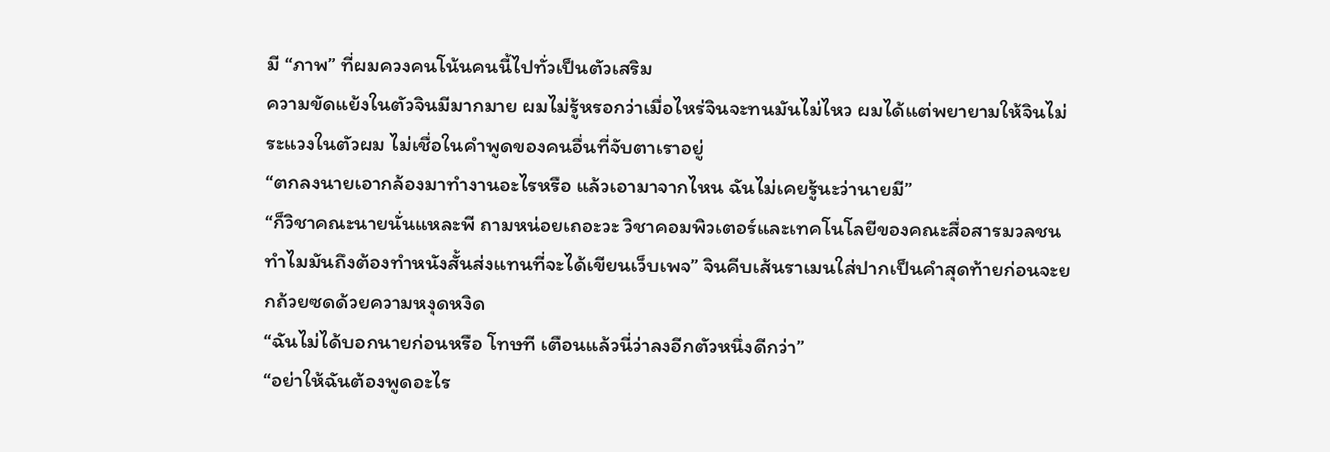มี “ภาพ” ที่ผมควงคนโน้นคนนี้ไปทั่วเป็นตัวเสริม
ความขัดแย้งในตัวจินมีมากมาย ผมไม่รู้หรอกว่าเมื่อไหร่จินจะทนมันไม่ไหว ผมได้แต่พยายามให้จินไม่ระแวงในตัวผม ไม่เชื่อในคำพูดของคนอื่นที่จับตาเราอยู่
“ตกลงนายเอากล้องมาทำงานอะไรหรือ แล้วเอามาจากไหน ฉันไม่เคยรู้นะว่านายมี”
“ก็วิชาคณะนายนั่นแหละพี ถามหน่อยเถอะวะ วิชาคอมพิวเตอร์และเทคโนโลยีของคณะสื่อสารมวลชนทำไมมันถึงต้องทำหนังสั้นส่งแทนที่จะได้เขียนเว็บเพจ” จินคีบเส้นราเมนใส่ปากเป็นคำสุดท้ายก่อนจะยกถ้วยซดด้วยความหงุดหงิด
“ฉันไม่ได้บอกนายก่อนหรือ โทษที เตือนแล้วนี่ว่าลงอีกตัวหนึ่งดีกว่า”
“อย่าให้ฉันต้องพูดอะไร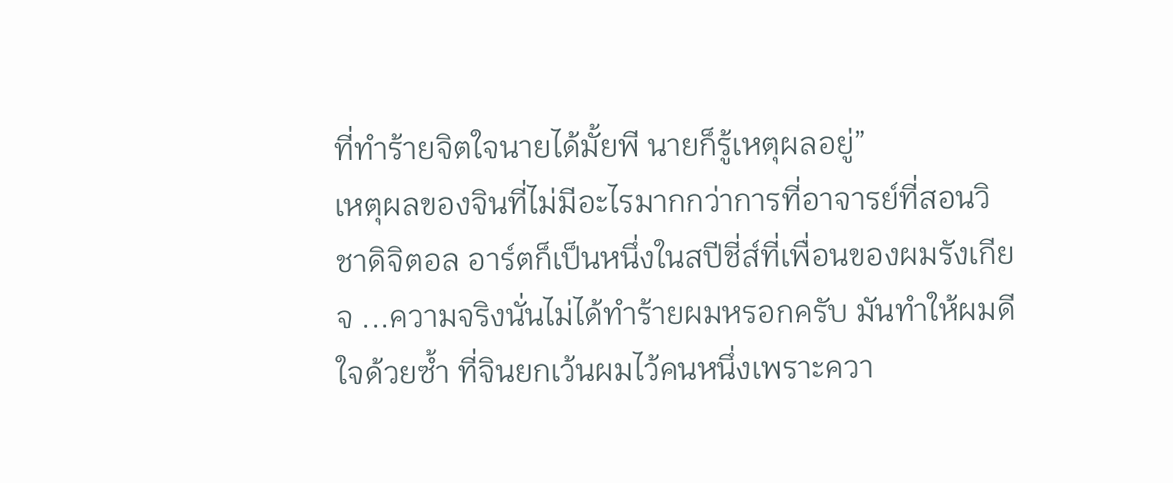ที่ทำร้ายจิตใจนายได้มั้ยพี นายก็รู้เหตุผลอยู่”
เหตุผลของจินที่ไม่มีอะไรมากกว่าการที่อาจารย์ที่สอนวิชาดิจิตอล อาร์ตก็เป็นหนึ่งในสปีชี่ส์ที่เพื่อนของผมรังเกียจ ...ความจริงนั่นไม่ได้ทำร้ายผมหรอกครับ มันทำให้ผมดีใจด้วยซ้ำ ที่จินยกเว้นผมไว้คนหนึ่งเพราะควา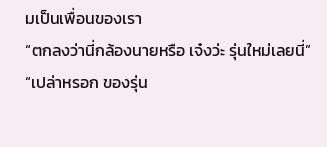มเป็นเพื่อนของเรา
“ตกลงว่านี่กล้องนายหรือ เจ๋งว่ะ รุ่นใหม่เลยนี่”
“เปล่าหรอก ของรุ่น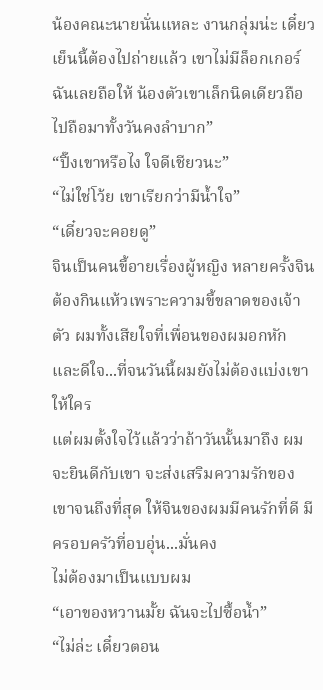น้องคณะนายนั่นแหละ งานกลุ่มน่ะ เดี๋ยวเย็นนี้ต้องไปถ่ายแล้ว เขาไม่มีล็อกเกอร์ฉันเลยถือให้ น้องตัวเขาเล็กนิดเดียวถือไปถือมาทั้งวันคงลำบาก”
“ปิ๊งเขาหรือไง ใจดีเชียวนะ”
“ไม่ใช่โว้ย เขาเรียกว่ามีน้ำใจ”
“เดี๋ยวจะคอยดู”
จินเป็นคนขี้อายเรื่องผู้หญิง หลายครั้งจินต้องกินแห้วเพราะความขี้ขลาดของเจ้าตัว ผมทั้งเสียใจที่เพื่อนของผมอกหัก และดีใจ...ที่จนวันนี้ผมยังไม่ต้องแบ่งเขาให้ใคร
แต่ผมตั้งใจไว้แล้วว่าถ้าวันนั้นมาถึง ผมจะยินดีกับเขา จะส่งเสริมความรักของเขาจนถึงที่สุด ให้จินของผมมีคนรักที่ดี มีครอบครัวที่อบอุ่น...มั่นคง
ไม่ต้องมาเป็นแบบผม
“เอาของหวานมั้ย ฉันจะไปซื้อน้ำ”
“ไม่ล่ะ เดี๋ยวตอน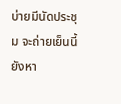บ่ายมีนัดประชุม จะถ่ายเย็นนี้ยังหา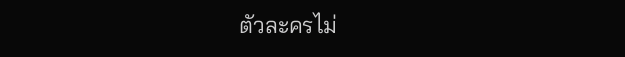ตัวละครไม่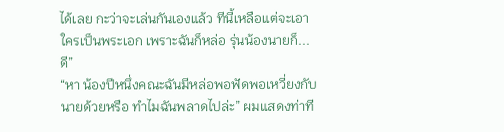ได้เลย กะว่าจะเล่นกันเองแล้ว ทีนี้เหลือแต่จะเอาใครเป็นพระเอก เพราะฉันก็หล่อ รุ่นน้องนายก็... ดี”
“หา น้องปีหนึ่งคณะฉันมีหล่อพอฟัดพอเหวี่ยงกับนายด้วยหรือ ทำไมฉันพลาดไปล่ะ” ผมแสดงท่าที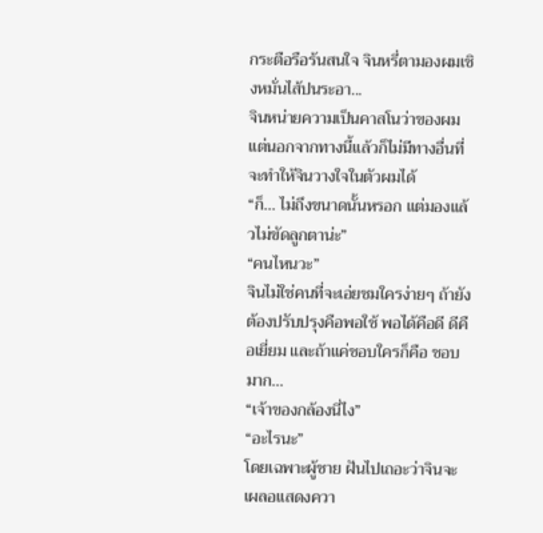กระตือรือร้นสนใจ จินหรี่ตามองผมเชิงหมั่นไส้ปนระอา...
จินหน่ายความเป็นคาสโนว่าของผม แต่นอกจากทางนี้แล้วก็ไม่มีทางอื่นที่จะทำให้จินวางใจในตัวผมได้
“ก็... ไม่ถึงขนาดนั้นหรอก แต่มองแล้วไม่ขัดลูกตาน่ะ”
“คนไหนวะ”
จินไม่ใช่คนที่จะเอ่ยชมใครง่ายๆ ถ้ายังต้องปรับปรุงคือพอใช้ พอได้คือดี ดีคือเยี่ยม และถ้าแค่ชอบใครก็คือ ชอบมาก...
“เจ้าของกล้องนี่ไง”
“อะไรนะ”
โดยเฉพาะผู้ชาย ฝันไปเถอะว่าจินจะเผลอแสดงควา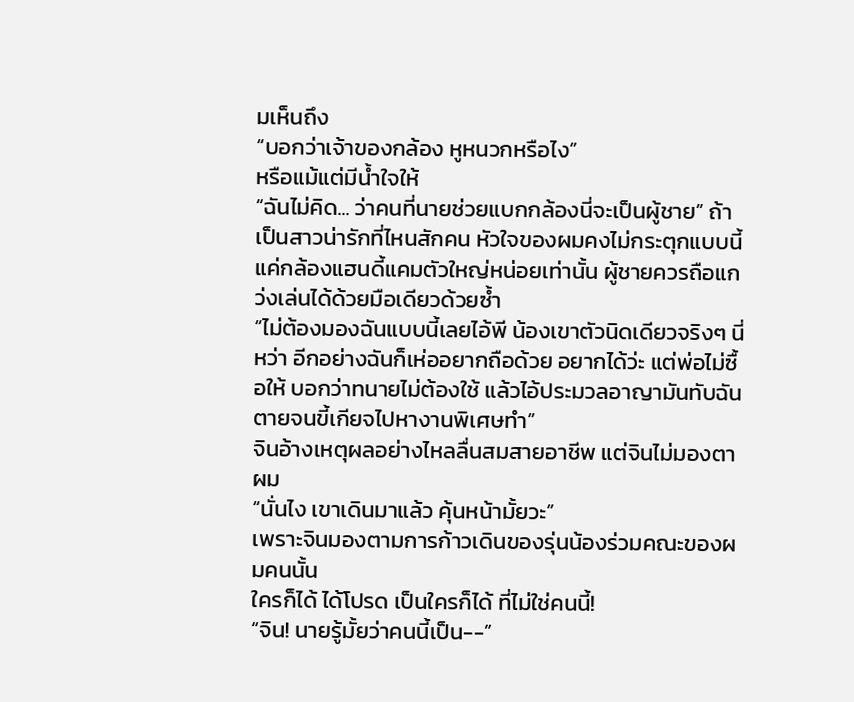มเห็นถึง
“บอกว่าเจ้าของกล้อง หูหนวกหรือไง”
หรือแม้แต่มีน้ำใจให้
“ฉันไม่คิด... ว่าคนที่นายช่วยแบกกล้องนี่จะเป็นผู้ชาย” ถ้าเป็นสาวน่ารักที่ไหนสักคน หัวใจของผมคงไม่กระตุกแบบนี้ แค่กล้องแฮนดี้แคมตัวใหญ่หน่อยเท่านั้น ผู้ชายควรถือแกว่งเล่นได้ด้วยมือเดียวด้วยซ้ำ
“ไม่ต้องมองฉันแบบนี้เลยไอ้พี น้องเขาตัวนิดเดียวจริงๆ นี่หว่า อีกอย่างฉันก็เห่ออยากถือด้วย อยากได้ว่ะ แต่พ่อไม่ซื้อให้ บอกว่าทนายไม่ต้องใช้ แล้วไอ้ประมวลอาญามันทับฉันตายจนขี้เกียจไปหางานพิเศษทำ”
จินอ้างเหตุผลอย่างไหลลื่นสมสายอาชีพ แต่จินไม่มองตาผม
“นั่นไง เขาเดินมาแล้ว คุ้นหน้ามั้ยวะ”
เพราะจินมองตามการก้าวเดินของรุ่นน้องร่วมคณะของผมคนนั้น
ใครก็ได้ ได้โปรด เป็นใครก็ได้ ที่ไม่ใช่คนนี้!
“จิน! นายรู้มั้ยว่าคนนี้เป็น--”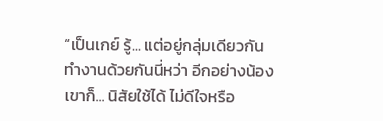“เป็นเกย์ รู้... แต่อยู่กลุ่มเดียวกันทำงานด้วยกันนี่หว่า อีกอย่างน้องเขาก็... นิสัยใช้ได้ ไม่ดีใจหรือ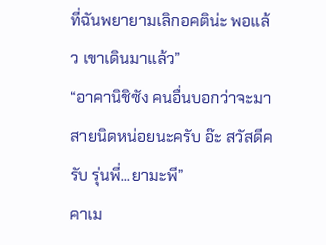ที่ฉันพยายามเลิกอคติน่ะ พอแล้ว เขาเดินมาแล้ว”
“อาคานิชิซัง คนอื่นบอกว่าจะมาสายนิดหน่อยนะครับ อ๊ะ สวัสดีครับ รุ่นพี่...ยามะพี”
คาเม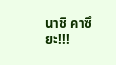นาชิ คาซึยะ!!!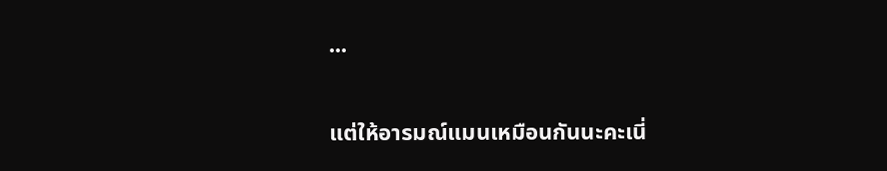...

แต่ให้อารมณ์แมนเหมือนกันนะคะเนี่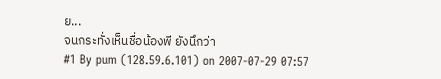ย...
จนกระทั่งเห็นชื่อน้องพี ยังนึกว่า
#1 By pum (128.59.6.101) on 2007-07-29 07:57